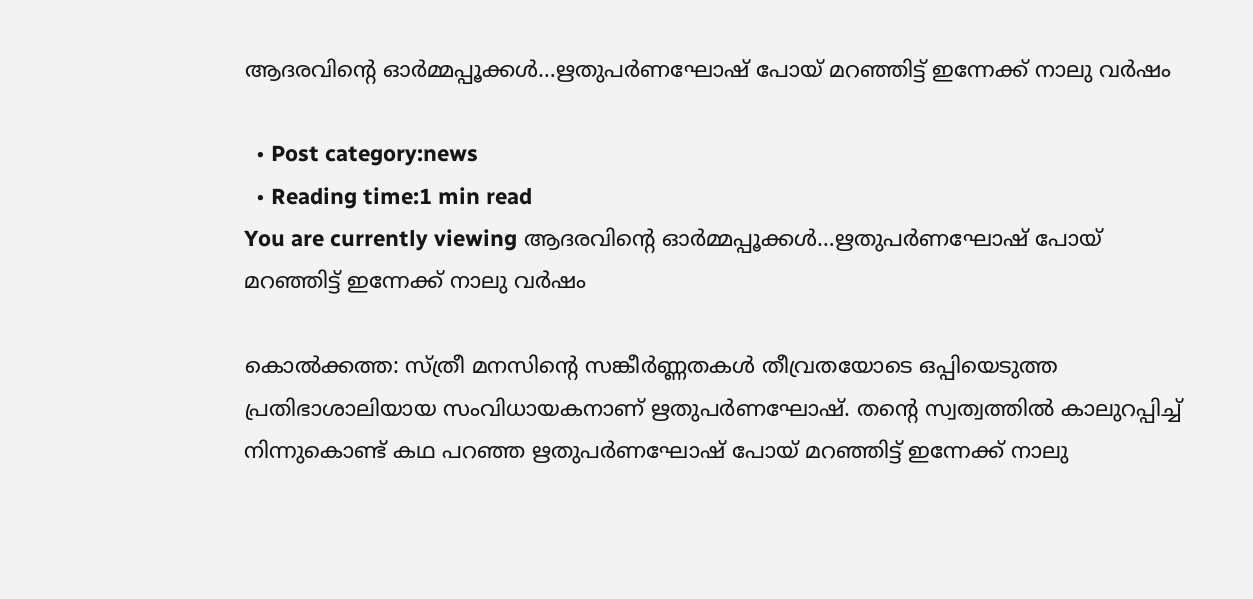ആദരവിന്റെ ഓര്‍മ്മപ്പൂക്കള്‍…ഋതുപര്‍ണഘോഷ് പോയ് മറഞ്ഞിട്ട് ഇന്നേക്ക് നാലു വര്‍ഷം

  • Post category:news
  • Reading time:1 min read
You are currently viewing ആദരവിന്റെ ഓര്‍മ്മപ്പൂക്കള്‍…ഋതുപര്‍ണഘോഷ് പോയ് മറഞ്ഞിട്ട് ഇന്നേക്ക് നാലു വര്‍ഷം

കൊല്‍ക്കത്ത: സ്ത്രീ മനസിന്റെ സങ്കീര്‍ണ്ണതകള്‍ തീവ്രതയോടെ ഒപ്പിയെടുത്ത പ്രതിഭാശാലിയായ സംവിധായകനാണ് ഋതുപര്‍ണഘോഷ്. തന്റെ സ്വത്വത്തില്‍ കാലുറപ്പിച്ച് നിന്നുകൊണ്ട് കഥ പറഞ്ഞ ഋതുപര്‍ണഘോഷ് പോയ് മറഞ്ഞിട്ട് ഇന്നേക്ക് നാലു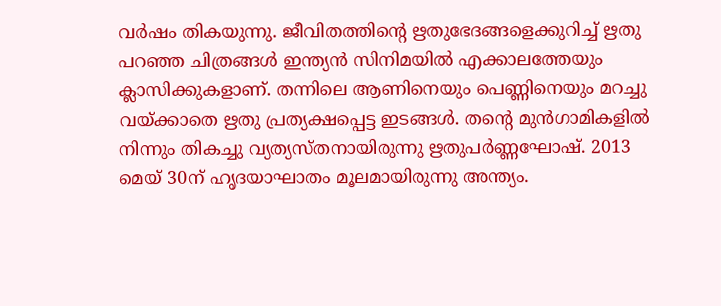വര്‍ഷം തികയുന്നു. ജീവിതത്തിന്റെ ഋതുഭേദങ്ങളെക്കുറിച്ച് ഋതു പറഞ്ഞ ചിത്രങ്ങള്‍ ഇന്ത്യന്‍ സിനിമയില്‍ എക്കാലത്തേയും ക്ലാസിക്കുകളാണ്. തന്നിലെ ആണിനെയും പെണ്ണിനെയും മറച്ചു വയ്ക്കാതെ ഋതു പ്രത്യക്ഷപ്പെട്ട ഇടങ്ങള്‍. തന്റെ മുന്‍ഗാമികളില്‍ നിന്നും തികച്ചു വ്യത്യസ്തനായിരുന്നു ഋതുപര്‍ണ്ണഘോഷ്. 2013 മെയ് 30ന് ഹൃദയാഘാതം മൂലമായിരുന്നു അന്ത്യം.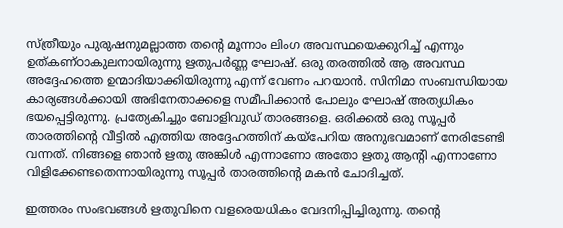സ്ത്രീയും പുരുഷനുമല്ലാത്ത തന്റെ മൂന്നാം ലിംഗ അവസ്ഥയെക്കുറിച്ച് എന്നും ഉത്കണ്ഠാകുലനായിരുന്നു ഋതുപര്‍ണ്ണ ഘോഷ്. ഒരു തരത്തില്‍ ആ അവസ്ഥ അദ്ദേഹത്തെ ഉന്മാദിയാക്കിയിരുന്നു എന്ന് വേണം പറയാന്‍. സിനിമാ സംബന്ധിയായ കാര്യങ്ങള്‍ക്കായി അഭിനേതാക്കളെ സമീപിക്കാന്‍ പോലും ഘോഷ് അത്യധികം ഭയപ്പെട്ടിരുന്നു. പ്രത്യേകിച്ചും ബോളിവുഡ് താരങ്ങളെ. ഒരിക്കല്‍ ഒരു സൂപ്പര്‍ താരത്തിന്റെ വീട്ടില്‍ എത്തിയ അദ്ദേഹത്തിന് കയ്പേറിയ അനുഭവമാണ് നേരിടേണ്ടി വന്നത്. നിങ്ങളെ ഞാന്‍ ഋതു അങ്കിള്‍ എന്നാണോ അതോ ഋതു ആന്റി എന്നാണോ വിളിക്കേണ്ടതെന്നായിരുന്നു സൂപ്പര്‍ താരത്തിന്റെ മകന്‍ ചോദിച്ചത്.

ഇത്തരം സംഭവങ്ങള്‍ ഋതുവിനെ വളരെയധികം വേദനിപ്പിച്ചിരുന്നു. തന്റെ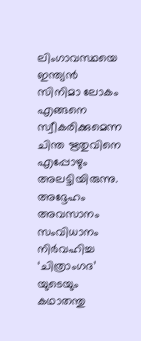ലിംഗാവസ്ഥയെ ഇന്ത്യന്‍ സിനിമാ ലോകം എങ്ങനെ സ്വീകരിക്കുമെന്ന ചിന്ത ഋതുവിനെ എപ്പോഴും അലട്ടിയിരുന്നു. അദ്ദേഹം അവസാനം സംവിധാനം നിര്‍വഹിച്ച ‘ചിത്രാംഗദ’ യുടെയും കഥാതന്തു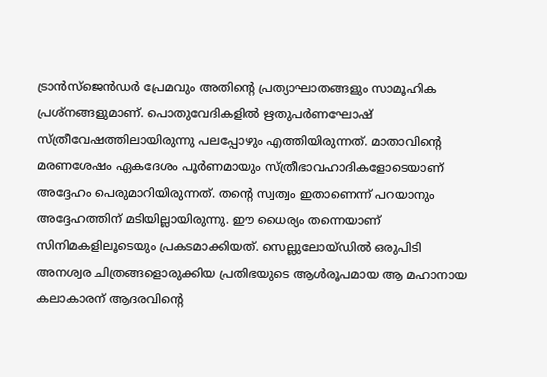ട്രാന്‍സ്ജെന്‍ഡര്‍ പ്രേമവും അതിന്റെ പ്രത്യാഘാതങ്ങളും സാമൂഹിക പ്രശ്നങ്ങളുമാണ്. പൊതുവേദികളില്‍ ഋതുപര്‍ണഘോഷ് സ്ത്രീവേഷത്തിലായിരുന്നു പലപ്പോഴും എത്തിയിരുന്നത്. മാതാവിന്റെ മരണശേഷം ഏകദേശം പൂര്‍ണമായും സ്ത്രീഭാവഹാദികളോടെയാണ് അദ്ദേഹം പെരുമാറിയിരുന്നത്. തന്റെ സ്വത്വം ഇതാണെന്ന് പറയാനും അദ്ദേഹത്തിന് മടിയില്ലായിരുന്നു. ഈ ധൈര്യം തന്നെയാണ് സിനിമകളിലൂടെയും പ്രകടമാക്കിയത്. സെല്ലുലോയ്ഡില്‍ ഒരുപിടി അനശ്വര ചിത്രങ്ങളൊരുക്കിയ പ്രതിഭയുടെ ആള്‍രൂപമായ ആ മഹാനായ കലാകാരന് ആദരവിന്റെ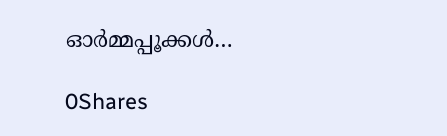ഓര്‍മ്മപ്പൂക്കള്‍…

0Shares